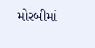મોરબીમાં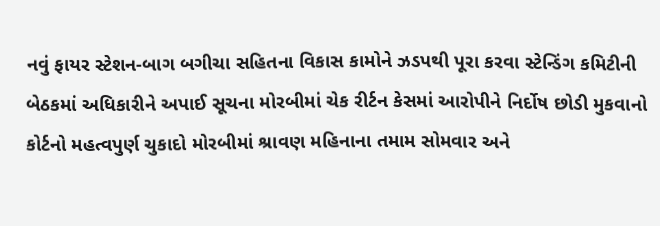નવું ફાયર સ્ટેશન-બાગ બગીચા સહિતના વિકાસ કામોને ઝડપથી પૂરા કરવા સ્ટેન્ડિંગ કમિટીની બેઠકમાં અધિકારીને અપાઈ સૂચના મોરબીમાં ચેક રીર્ટન કેસમાં આરોપીને નિર્દોષ છોડી મુકવાનો કોર્ટનો મહત્વપુર્ણ ચુકાદો મોરબીમાં શ્રાવણ મહિનાના તમામ સોમવાર અને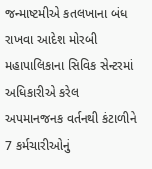જન્માષ્ટમીએ કતલખાના બંધ રાખવા આદેશ મોરબી મહાપાલિકાના સિવિક સેન્ટરમાં અધિકારીએ કરેલ અપમાનજનક વર્તનથી કંટાળીને 7 કર્મચારીઓનું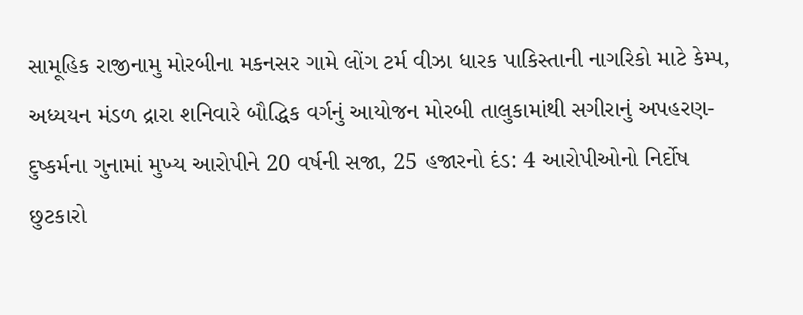સામૂહિક રાજીનામુ મોરબીના મકનસર ગામે લોંગ ટર્મ વીઝા ધારક પાકિસ્તાની નાગરિકો માટે કેમ્પ, અધ્યયન મંડળ દ્રારા શનિવારે બૌદ્ધિક વર્ગનું આયોજન મોરબી તાલુકામાંથી સગીરાનું અપહરણ-દુષ્કર્મના ગુનામાં મુખ્ય આરોપીને 20 વર્ષની સજા, 25 હજારનો દંડ: 4 આરોપીઓનો નિર્દોષ છુટકારો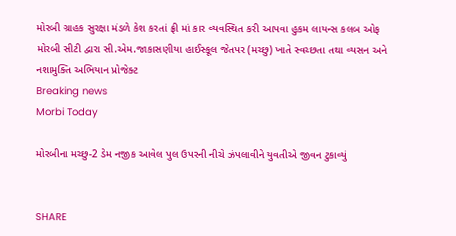મોરબી ગ્રાહક સુરક્ષા મંડળે કેશ કરતાં ફ્રી માં કાર વ્યવસ્થિત કરી આપવા હુકમ લાયન્સ કલબ ઓફ મોરબી સીટી દ્વારા સી.એમ.જાકાસણીયા હાઈસ્કૂલ જેતપર (મચ્છુ) ખાતે સ્વચ્છતા તથા વ્યસન અને નશામુક્તિ અભિયાન પ્રોજેક્ટ
Breaking news
Morbi Today

મોરબીના મચ્છુ-2 ડેમ નજીક આવેલ પુલ ઉપરની નીચે ઝંપલાવીને યુવતીએ જીવન ટુકાવ્યું


SHARE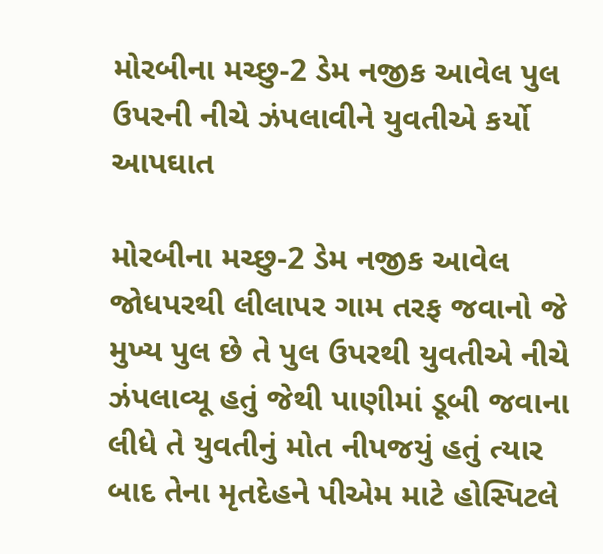મોરબીના મચ્છુ-2 ડેમ નજીક આવેલ પુલ ઉપરની નીચે ઝંપલાવીને યુવતીએ કર્યો આપઘાત

મોરબીના મચ્છુ-2 ડેમ નજીક આવેલ જોધપરથી લીલાપર ગામ તરફ જવાનો જે મુખ્ય પુલ છે તે પુલ ઉપરથી યુવતીએ નીચે ઝંપલાવ્યૂ હતું જેથી પાણીમાં ડૂબી જવાના લીધે તે યુવતીનું મોત નીપજયું હતું ત્યાર બાદ તેના મૃતદેહને પીએમ માટે હોસ્પિટલે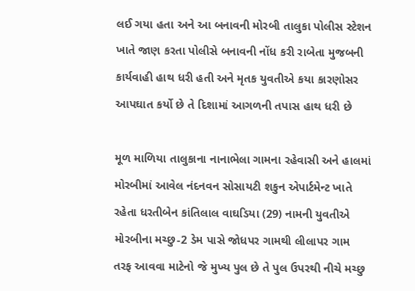લઈ ગયા હતા અને આ બનાવની મોરબી તાલુકા પોલીસ સ્ટેશન ખાતે જાણ કરતા પોલીસે બનાવની નોંધ કરી રાબેતા મુજબની કાર્યવાહી હાથ ધરી હતી અને મૃતક યુવતીએ કયા કારણોસર આપઘાત કર્યો છે તે દિશામાં આગળની તપાસ હાથ ધરી છે

મૂળ માળિયા તાલુકાના નાનાભેલા ગામના રહેવાસી અને હાલમાં મોરબીમાં આવેલ નંદનવન સોસાયટી શકુન એપાર્ટમેન્ટ ખાતે રહેતા ધરતીબેન કાંતિલાલ વાઘડિયા (29) નામની યુવતીએ મોરબીના મચ્છુ-2 ડેમ પાસે જોધપર ગામથી લીલાપર ગામ તરફ આવવા માટેનો જે મુખ્ય પુલ છે તે પુલ ઉપરથી નીચે મચ્છુ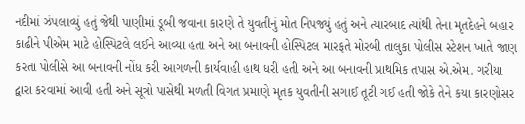નદીમાં ઝંપલાવ્યું હતું જેથી પાણીમાં ડૂબી જવાના કારણે તે યુવતીનું મોત નિપજ્યું હતું અને ત્યારબાદ ત્યાંથી તેના મૃતદેહને બહાર કાઢીને પીએમ માટે હોસ્પિટલે લઈને આવ્યા હતા અને આ બનાવની હોસ્પિટલ મારફતે મોરબી તાલુકા પોલીસ સ્ટેશન ખાતે જાણ કરતા પોલીસે આ બનાવની નોંધ કરી આગળની કાર્યવાહી હાથ ધરી હતી અને આ બનાવની પ્રાથમિક તપાસ એ.એમ. ગરીયા દ્વારા કરવામાં આવી હતી અને સૂત્રો પાસેથી મળતી વિગત પ્રમાણે મૃતક યુવતીની સગાઈ તૂટી ગઈ હતી જોકે તેને કયા કારણોસર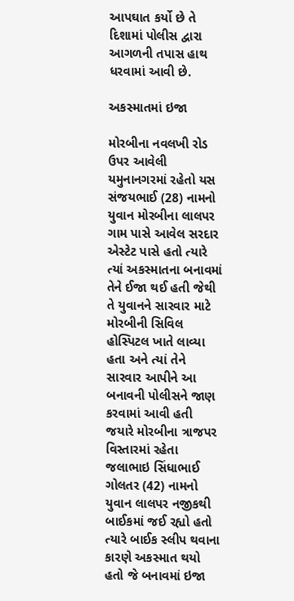આપઘાત કર્યો છે તે દિશામાં પોલીસ દ્વારા આગળની તપાસ હાથ ધરવામાં આવી છે.

અકસ્માતમાં ઇજા

મોરબીના નવલખી રોડ ઉપર આવેલી યમુનાનગરમાં રહેતો યસ સંજયભાઈ (28) નામનો યુવાન મોરબીના લાલપર ગામ પાસે આવેલ સરદાર એસ્ટેટ પાસે હતો ત્યારે ત્યાં અકસ્માતના બનાવમાં તેને ઈજા થઈ હતી જેથી તે યુવાનને સારવાર માટે મોરબીની સિવિલ હોસ્પિટલ ખાતે લાવ્યા હતા અને ત્યાં તેને સારવાર આપીને આ બનાવની પોલીસને જાણ કરવામાં આવી હતી જયારે મોરબીના ત્રાજપર વિસ્તારમાં રહેતા જલાભાઇ સિંધાભાઈ ગોલતર (42) નામનો યુવાન લાલપર નજીકથી બાઈકમાં જઈ રહ્યો હતો ત્યારે બાઈક સ્લીપ થવાના કારણે અકસ્માત થયો હતો જે બનાવમાં ઇજા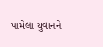પામેલા યુવાનને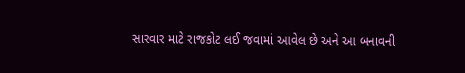સારવાર માટે રાજકોટ લઈ જવામાં આવેલ છે અને આ બનાવની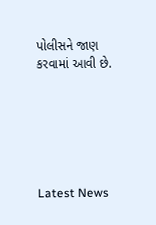પોલીસને જાણ કરવામાં આવી છે.






Latest News